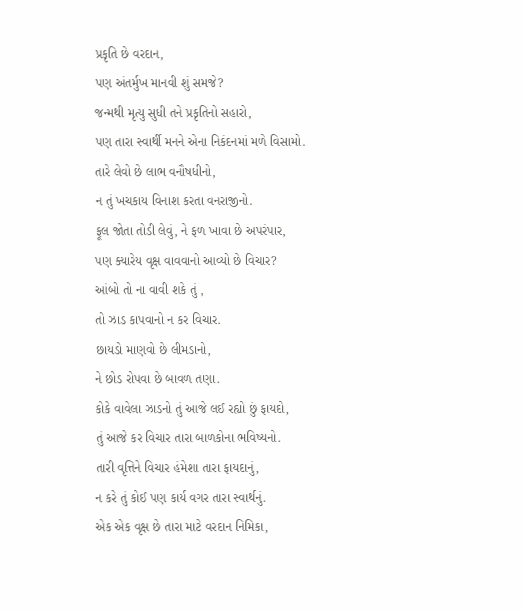પ્રકૃતિ છે વરદાન,
પણ અંતર્મુખ માનવી શું સમજે?
જન્મથી મૃત્યુ સુધી તને પ્રકૃતિનો સહારો,
પણ તારા સ્વાર્થી મનને એના નિકંદનમાં મળે વિસામો.
તારે લેવો છે લાભ વનૌષધીનો,
ન તું ખચકાય વિનાશ કરતા વનરાજીનો.
ફૂલ જોતા તોડી લેવું, ને ફળ ખાવા છે અપરંપાર,
પણ ક્યારેય વૃક્ષ વાવવાનો આવ્યો છે વિચાર?
આંબો તો ના વાવી શકે તું ,
તો ઝાડ કાપવાનો ન કર વિચાર.
છાયડો માણવો છે લીમડાનો,
ને છોડ રોપવા છે બાવળ તણા.
કોકે વાવેલા ઝાડનો તું આજે લઈ રહ્યો છું ફાયદો,
તું આજે કર વિચાર તારા બાળકોના ભવિષ્યનો.
તારી વૃત્તિને વિચાર હંમેશા તારા ફાયદાનું,
ન કરે તું કોઈ પણ કાર્ય વગર તારા સ્વાર્થનું.
એક એક વૃક્ષ છે તારા માટે વરદાન નિમિકા,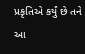પ્રકૃતિએ કર્યું છે તને આ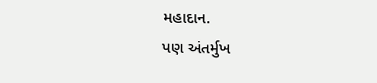મહાદાન.
પણ અંતર્મુખ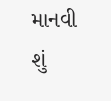માનવી શું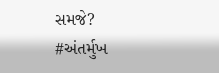સમજે?
#અંતર્મુખ